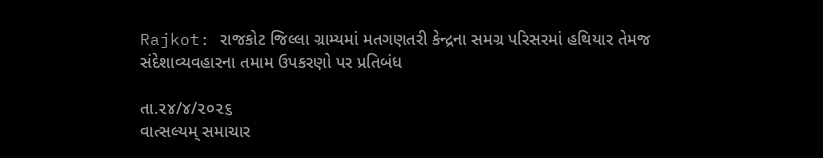Rajkot: રાજકોટ જિલ્લા ગ્રામ્યમાં મતગણતરી કેન્દ્રના સમગ્ર પરિસરમાં હથિયાર તેમજ સંદેશાવ્યવહારના તમામ ઉપકરણો પર પ્રતિબંધ

તા.૨૪/૪/૨૦૨૬
વાત્સલ્યમ્ સમાચાર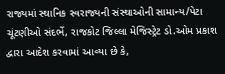રાજ્યમાં સ્થાનિક સ્વરાજ્યની સંસ્થાઓની સામાન્ય/પેટા ચૂંટણીઓ સંદર્ભે, રાજકોટ જિલ્લા મેજિસ્ટ્રેટ ડો.ઓમ પ્રકાશ દ્વારા આદેશ કરવામાં આવ્યા છે કે,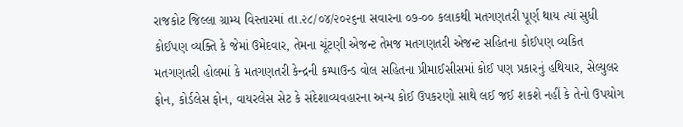રાજકોટ જિલ્લા ગ્રામ્ય વિસ્તારમાં તા.૨૮/૦૪/૨૦૨૬ના સવારના ૦૭-૦૦ કલાકથી મતગણતરી પૂર્ણ થાય ત્યાં સુધી કોઈપણ વ્યક્તિ કે જેમાં ઉમેદવાર, તેમના ચૂંટણી એજન્ટ તેમજ મતગણતરી એજન્ટ સહિતના કોઈપણ વ્યકિત મતગણતરી હોલમાં કે મતગણતરી કેન્દ્રની કમ્પાઉન્ડ વોલ સહિતના પ્રીમાઈસીસમાં કોઈ પણ પ્રકારનું હથિયાર, સેલ્યુલર ફોન, કોર્ડલેસ ફોન, વાયરલેસ સેટ કે સંદેશાવ્યવહારના અન્ય કોઈ ઉપકરણો સાથે લઈ જઈ શકશે નહીં કે તેનો ઉપયોગ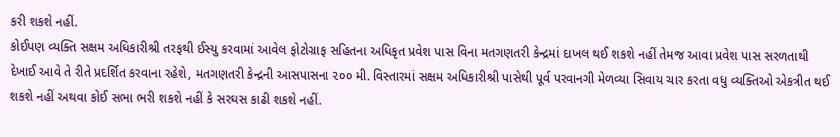કરી શકશે નહીં.
કોઈપણ વ્યક્તિ સક્ષમ અધિકારીશ્રી તરફથી ઈસ્યુ કરવામાં આવેલ ફોટોગ્રાફ સહિતના અધિકૃત પ્રવેશ પાસ વિના મતગણતરી કેન્દ્રમાં દાખલ થઈ શકશે નહીં તેમજ આવા પ્રવેશ પાસ સરળતાથી દેખાઈ આવે તે રીતે પ્રદર્શિત કરવાના રહેશે, મતગણતરી કેન્દ્રની આસપાસના ૨૦૦ મી. વિસ્તારમાં સક્ષમ અધિકારીશ્રી પાસેથી પૂર્વ પરવાનગી મેળવ્યા સિવાય ચાર કરતા વધુ વ્યક્તિઓ એકત્રીત થઈ શકશે નહીં અથવા કોઈ સભા ભરી શકશે નહીં કે સરઘસ કાઢી શકશે નહીં.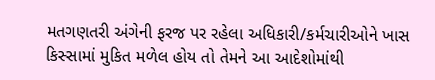મતગણતરી અંગેની ફરજ પર રહેલા અધિકારી/કર્મચારીઓને ખાસ કિસ્સામાં મુકિત મળેલ હોય તો તેમને આ આદેશોમાંથી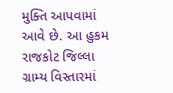મુક્તિ આપવામાં આવે છે. આ હુકમ રાજકોટ જિલ્લા ગ્રામ્ય વિસ્તારમાં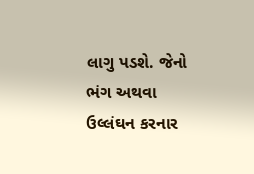લાગુ પડશે. જેનો ભંગ અથવા ઉલ્લંઘન કરનાર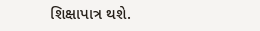શિક્ષાપાત્ર થશે.